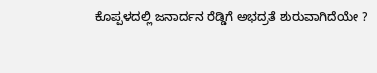ಕೊಪ್ಪಳದಲ್ಲಿ ಜನಾರ್ದನ ರೆಡ್ಡಿಗೆ ಅಭದ್ರತೆ ಶುರುವಾಗಿದೆಯೇ ?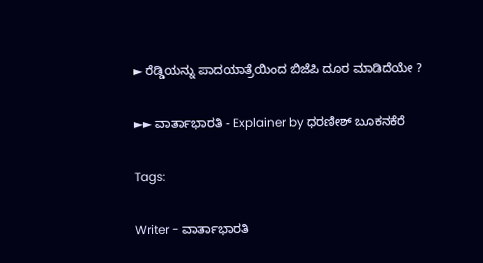► ರೆಡ್ಡಿಯನ್ನು ಪಾದಯಾತ್ರೆಯಿಂದ ಬಿಜೆಪಿ ದೂರ ಮಾಡಿದೆಯೇ ?

►► ವಾರ್ತಾಭಾರತಿ - Explainer by ಧರಣೀಶ್ ಬೂಕನಕೆರೆ

Tags:

Writer - ವಾರ್ತಾಭಾರತಿ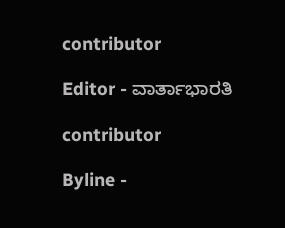contributor

Editor - ವಾರ್ತಾಭಾರತಿ

contributor

Byline -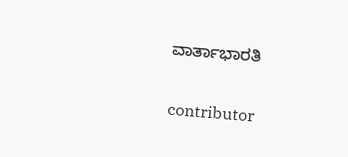ವಾರ್ತಾಭಾರತಿ

contributor